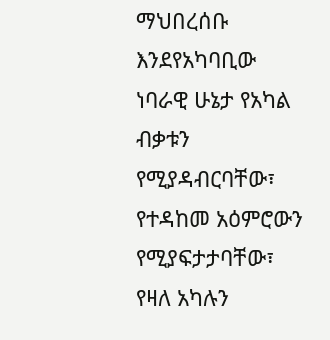ማህበረሰቡ እንደየአካባቢው ነባራዊ ሁኔታ የአካል ብቃቱን የሚያዳብርባቸው፣ የተዳከመ አዕምሮውን የሚያፍታታባቸው፣ የዛለ አካሉን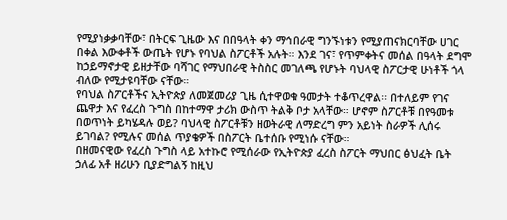የሚያነቃቃባቸው፣ በትርፍ ጊዜው እና በበዓላት ቀን ማኅበራዊ ግንኙነቱን የሚያጠናክርባቸው ሀገር በቀል እውቀቶች ውጤት የሆኑ የባህል ስፖርቶች አሉት። እንደ ገና፣ የጥምቀትና መሰል በዓላት ደግሞ ከኃይማኖታዊ ይዘታቸው ባሻገር የማህበራዊ ትስስር መገለጫ የሆኑት ባህላዊ ስፖርታዊ ሁነቶች ጎላ ብለው የሚታዩባቸው ናቸው።
የባህል ስፖርቶችና ኢትዮጵያ ለመጀመሪያ ጊዜ ሲተዋወቁ ዓመታት ተቆጥረዋል፡፡ በተለይም የገና ጨዋታ እና የፈረስ ጉግስ በከተማዋ ታሪክ ውስጥ ትልቅ ቦታ አላቸው። ሆኖም ስፖርቶቹ በየዓመቱ በወጥነት ይካሄዳሉ ወይ? ባህላዊ ስፖርቶቹን ዘወትራዊ ለማድረግ ምን አይነት ስራዎች ሊሰሩ ይገባል? የሚሉና መሰል ጥያቄዎች በስፖርት ቤተሰቡ የሚነሱ ናቸው።
በዘመናዊው የፈረስ ጉግስ ላይ አተኩሮ የሚሰራው የኢትዮጵያ ፈረስ ስፖርት ማህበር ፅህፈት ቤት ኃለፊ አቶ ዘሪሁን ቢያድግልኝ ከዚህ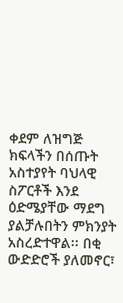ቀደም ለዝግጅ ክፍላችን በሰጡት አስተያየት ባህላዊ ስፖርቶች እንደ ዕድሜያቸው ማደግ ያልቻሉበትን ምክንያት አስረድተዋል፡፡ በቂ ውድድሮች ያለመኖር፣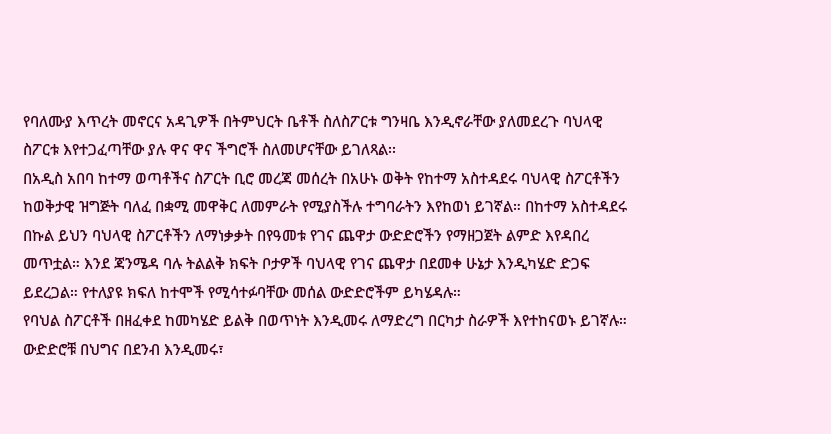የባለሙያ እጥረት መኖርና አዳጊዎች በትምህርት ቤቶች ስለስፖርቱ ግንዛቤ እንዲኖራቸው ያለመደረጉ ባህላዊ ስፖርቱ እየተጋፈጣቸው ያሉ ዋና ዋና ችግሮች ስለመሆናቸው ይገለጻል፡፡
በአዲስ አበባ ከተማ ወጣቶችና ስፖርት ቢሮ መረጃ መሰረት በአሁኑ ወቅት የከተማ አስተዳደሩ ባህላዊ ስፖርቶችን ከወቅታዊ ዝግጅት ባለፈ በቋሚ መዋቅር ለመምራት የሚያስችሉ ተግባራትን እየከወነ ይገኛል። በከተማ አስተዳደሩ በኩል ይህን ባህላዊ ስፖርቶችን ለማነቃቃት በየዓመቱ የገና ጨዋታ ውድድሮችን የማዘጋጀት ልምድ እየዳበረ መጥቷል። እንደ ጃንሜዳ ባሉ ትልልቅ ክፍት ቦታዎች ባህላዊ የገና ጨዋታ በደመቀ ሁኔታ እንዲካሄድ ድጋፍ ይደረጋል። የተለያዩ ክፍለ ከተሞች የሚሳተፉባቸው መሰል ውድድሮችም ይካሄዳሉ።
የባህል ስፖርቶች በዘፈቀደ ከመካሄድ ይልቅ በወጥነት እንዲመሩ ለማድረግ በርካታ ስራዎች እየተከናወኑ ይገኛሉ። ውድድሮቹ በህግና በደንብ እንዲመሩ፣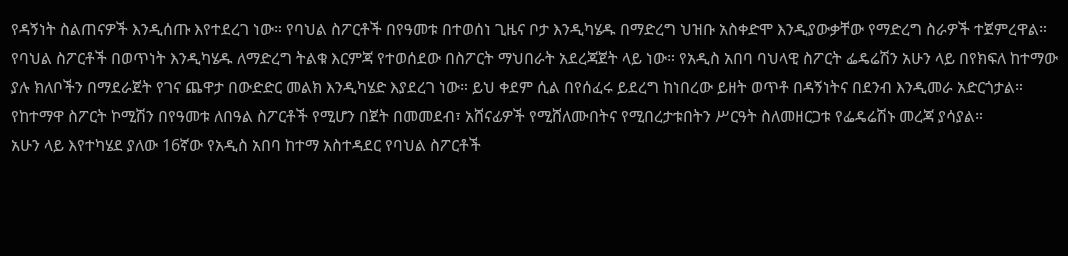የዳኝነት ስልጠናዎች እንዲሰጡ እየተደረገ ነው። የባህል ስፖርቶች በየዓመቱ በተወሰነ ጊዜና ቦታ እንዲካሄዱ በማድረግ ህዝቡ አስቀድሞ እንዲያውቃቸው የማድረግ ስራዎች ተጀምረዋል።
የባህል ስፖርቶች በወጥነት እንዲካሄዱ ለማድረግ ትልቁ እርምጃ የተወሰደው በስፖርት ማህበራት አደረጃጀት ላይ ነው። የአዲስ አበባ ባህላዊ ስፖርት ፌዴሬሽን አሁን ላይ በየክፍለ ከተማው ያሉ ክለቦችን በማደራጀት የገና ጨዋታ በውድድር መልክ እንዲካሄድ እያደረገ ነው። ይህ ቀደም ሲል በየሰፈሩ ይደረግ ከነበረው ይዘት ወጥቶ በዳኝነትና በደንብ እንዲመራ አድርጎታል። የከተማዋ ስፖርት ኮሚሽን በየዓመቱ ለበዓል ስፖርቶች የሚሆን በጀት በመመደብ፣ አሸናፊዎች የሚሸለሙበትና የሚበረታቱበትን ሥርዓት ስለመዘርጋቱ የፌዴሬሽኑ መረጃ ያሳያል።
አሁን ላይ እየተካሄደ ያለው 16ኛው የአዲስ አበባ ከተማ አስተዳደር የባህል ስፖርቶች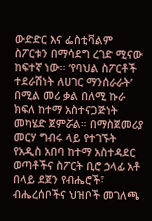ውድድር እና ፌስቲቫልም ስፖርቱን በማሳደግ ረገድ ሚናው ከፍተኛ ነው፡፡ ‘የባህል ስፖርቶች ተደራሽነት ለሀገር ማንሰራራት’ በሚል መሪ ቃል በለሚ ኩራ ክፍለ ከተማ አስተናጋጅነት መካሄድ ጀምሯል። በማስጀመሪያ መርሃ ግብሩ ላይ የተገኙት የአዲስ አበባ ከተማ አስተዳደር ወጣቶችና ስፖርት ቢሮ ኃላፊ አቶ በላይ ደጀን የብሔሮች፣ ብሔረሰቦችና ህዝቦች መገለጫ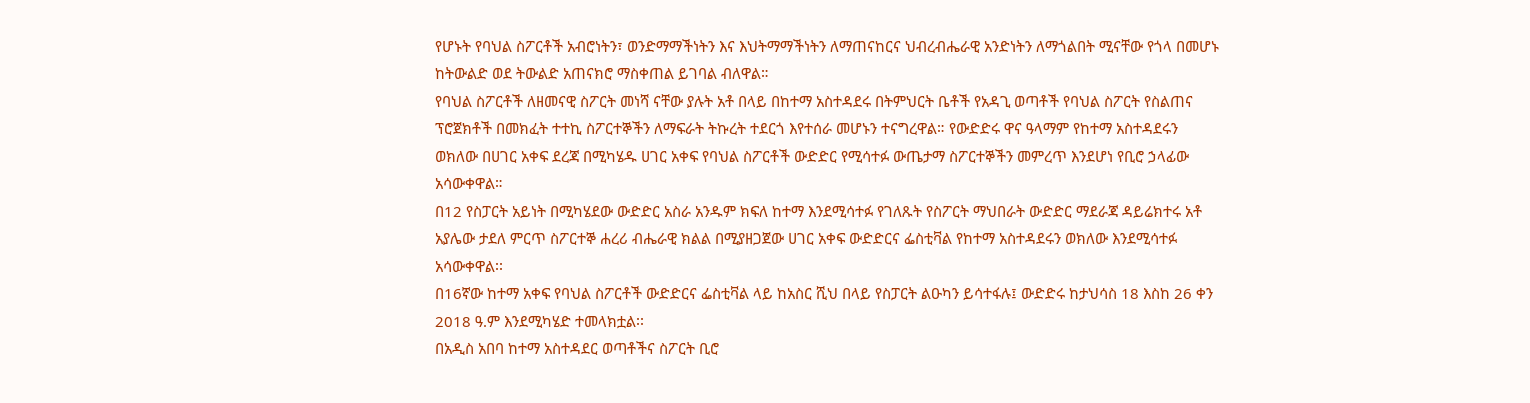የሆኑት የባህል ስፖርቶች አብሮነትን፣ ወንድማማችነትን እና እህትማማችነትን ለማጠናከርና ህብረብሔራዊ አንድነትን ለማጎልበት ሚናቸው የጎላ በመሆኑ ከትውልድ ወደ ትውልድ አጠናክሮ ማስቀጠል ይገባል ብለዋል።
የባህል ስፖርቶች ለዘመናዊ ስፖርት መነሻ ናቸው ያሉት አቶ በላይ በከተማ አስተዳደሩ በትምህርት ቤቶች የአዳጊ ወጣቶች የባህል ስፖርት የስልጠና ፕሮጀክቶች በመክፈት ተተኪ ስፖርተኞችን ለማፍራት ትኩረት ተደርጎ እየተሰራ መሆኑን ተናግረዋል። የውድድሩ ዋና ዓላማም የከተማ አስተዳደሩን ወክለው በሀገር አቀፍ ደረጃ በሚካሄዱ ሀገር አቀፍ የባህል ስፖርቶች ውድድር የሚሳተፉ ውጤታማ ስፖርተኞችን መምረጥ እንደሆነ የቢሮ ኃላፊው አሳውቀዋል።
በ12 የስፓርት አይነት በሚካሄደው ውድድር አስራ አንዱም ክፍለ ከተማ እንደሚሳተፉ የገለጹት የስፖርት ማህበራት ውድድር ማደራጃ ዳይሬክተሩ አቶ አያሌው ታደለ ምርጥ ስፖርተኞ ሐረሪ ብሔራዊ ክልል በሚያዘጋጀው ሀገር አቀፍ ውድድርና ፌስቲቫል የከተማ አስተዳደሩን ወክለው እንደሚሳተፉ አሳውቀዋል፡፡
በ16ኛው ከተማ አቀፍ የባህል ስፖርቶች ውድድርና ፌስቲቫል ላይ ከአስር ሺህ በላይ የስፓርት ልዑካን ይሳተፋሉ፤ ውድድሩ ከታህሳስ 18 እስከ 26 ቀን 2018 ዓ.ም እንደሚካሄድ ተመላክቷል፡፡
በአዲስ አበባ ከተማ አስተዳደር ወጣቶችና ስፖርት ቢሮ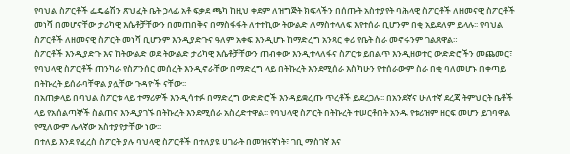የባህል ስፖርቶች ፌዴሬሽን ጽህፈት ቤት ኃላፊ አቶ ፍቃደ ጫካ ከዚህ ቀደም ለዝግጅት ክፍላችን በሰጡት አስተያየት ባሕላዊ ስፖርቶች ለዘመናዊ ስፖርቶች መነሻ በመሆናቸው ታሪካዊ እሴቶቻቸውን በመጠበቅና በማስፋፋት ለተተኪው ትውልድ ለማስተላለፍ እየተሰራ ቢሆንም በቂ አይደለም ይላሉ፡፡ የባህል ስፖርቶች ለዘመናዊ ስፖርት መነሻ ቢሆንም እንዲያድጉና ዓለም አቀፍ እንዲሆኑ ከማድረግ አንጻር ቀሪ የቤት ስራ መኖሩንም ገልጸዋል።
ስፖርቶች እንዲያድጉ እና ከትውልድ ወደ ትውልድ ታሪካዊ እሴቶቻቸውን ጠብቀው እንዲተላለፋና ስፖርቱ ይበልጥ እንዲዘወተር ውድድሮችን መጨመር፣ የባህላዊ ስፖርቶች ጠንካራ የስፖንሰር መሰረት እንዲኖራቸው በማድረግ ላይ በትኩረት እንደሚሰራ እስካሁን የተሰራውም ስራ በቂ ባለመሆኑ በቀጣይ በትኩረት ይሰራባቸዋል ያሏቸው ጉዳዮች ናቸው፡፡
በአጠቃላይ በባህል ስፖርቱ ላይ ተማሪዎች እንዲሳተፉ በማድረግ ውድድሮች እንዳይቋረጡ ጥረቶች ይደረጋሉ፡፡ በአንደኛና ሁለተኛ ደረጃ ትምህርት ቤቶች ላይ የአሰልጣኞች ስልጠና እንዲያገኙ በትኩረት እንደሚሰራ አስረድተዋል፡፡ የባህላዊ ስፖርት በትኩረት ተሠርቶበት አንዱ የቱሪዝም ዘርፍ መሆን ይገባዋል የሚለውም ሌላኛው አስተያየታቸው ነው፡፡
በተለይ እንደ የፈረስ ስፖርት ያሉ ባህላዊ ስፖርቶች በተለያዩ ሀገራት በመዝናኛነት፣ ገቢ ማስገኛ እና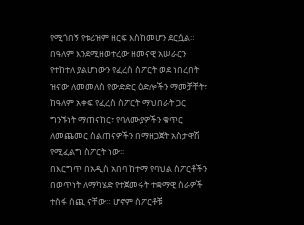የሚጎበኝ የቱሪዝም ዘርፍ እስከመሆን ደርሷል። በዓለም እንደሚዘወተረው ዘመናዊ አሠራርን የተከተለ ያልሆነውን የፈረስ ስፖርት ወደ ነበረበት ዝናው ለመመለስ የውድድር ዕድሎችን ማመቻቸት፣ ከዓለም አቀፍ የፈረስ ስፖርት ማህበራት ጋር ግንኙነት ማጠናከር፣ የባለሙያዎችን ቁጥር ለመጨመር ስልጠናዎችን በማዘጋጀት አስታዋሽ የሚፈልግ ስፖርት ነው፡፡
በእርግጥ በአዲስ አበባ ከተማ የባህል ስፖርቶችን በወጥነት ለማካሄድ የተጀመሩት ተቋማዊ ስራዎች ተስፋ ሰጪ ናቸው። ሆኖም ስፖርቶቹ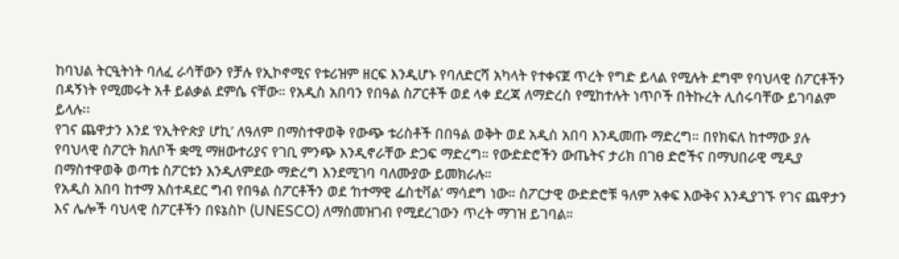ከባህል ትርዒትነት ባለፈ ራሳቸውን የቻሉ የኢኮኖሚና የቱሪዝም ዘርፍ እንዲሆኑ የባለድርሻ አካላት የተቀናጀ ጥረት የግድ ይላል የሚሉት ደግሞ የባህላዊ ስፖርቶችን በዳኝነት የሚመሩት አቶ ይልቃል ደምሴ ናቸው። የአዲስ አበባን የበዓል ስፖርቶች ወደ ላቀ ደረጃ ለማድረስ የሚከተሉት ነጥቦች በትኩረት ሊሰሩባቸው ይገባልም ይላሉ፡፡
የገና ጨዋታን እንደ ‘የኢትዮጵያ ሆኪ’ ለዓለም በማስተዋወቅ የውጭ ቱሪስቶች በበዓል ወቅት ወደ አዲስ አበባ እንዲመጡ ማድረግ። በየክፍለ ከተማው ያሉ የባህላዊ ስፖርት ክለቦች ቋሚ ማዘውተሪያና የገቢ ምንጭ እንዲኖራቸው ድጋፍ ማድረግ። የውድድሮችን ውጤትና ታሪክ በገፀ ድሮችና በማህበራዊ ሚዲያ በማስተዋወቅ ወጣቱ ስፖርቱን እንዲለምደው ማድረግ እንደሚገባ ባለሙያው ይመክራሉ።
የአዲስ አበባ ከተማ አስተዳደር ግብ የበዓል ስፖርቶችን ወደ ‘ከተማዊ ፌስቲቫል’ ማሳደግ ነው። ስፖርታዊ ውድድሮቹ ዓለም አቀፍ እውቅና እንዲያገኙ የገና ጨዋታን እና ሌሎች ባህላዊ ስፖርቶችን በዩኔስኮ (UNESCO) ለማስመዝገብ የሚደረገውን ጥረት ማገዝ ይገባል።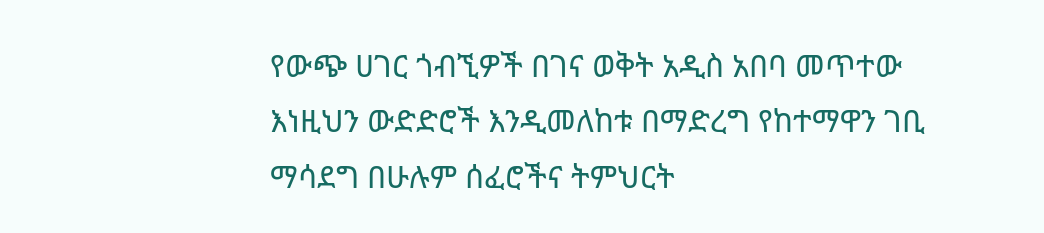የውጭ ሀገር ጎብኚዎች በገና ወቅት አዲስ አበባ መጥተው እነዚህን ውድድሮች እንዲመለከቱ በማድረግ የከተማዋን ገቢ ማሳደግ በሁሉም ሰፈሮችና ትምህርት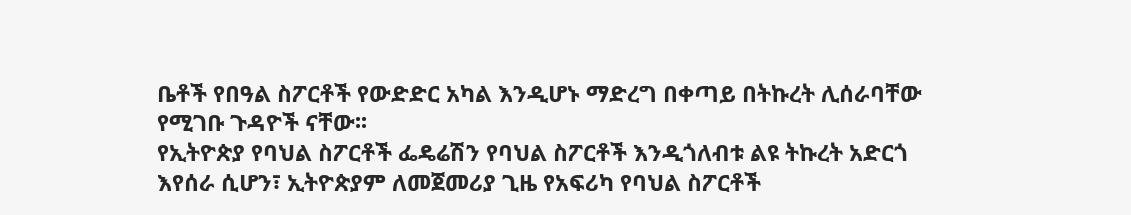ቤቶች የበዓል ስፖርቶች የውድድር አካል እንዲሆኑ ማድረግ በቀጣይ በትኩረት ሊሰራባቸው የሚገቡ ጉዳዮች ናቸው፡፡
የኢትዮጵያ የባህል ስፖርቶች ፌዴሬሽን የባህል ስፖርቶች እንዲጎለብቱ ልዩ ትኩረት አድርጎ እየሰራ ሲሆን፣ ኢትዮጵያም ለመጀመሪያ ጊዜ የአፍሪካ የባህል ስፖርቶች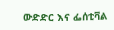ውድድር እና ፌሰቲቫል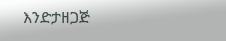እንድታዘጋጅ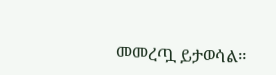መመረጧ ይታወሳል።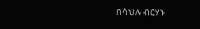በሳህሉ ብርሃኑ